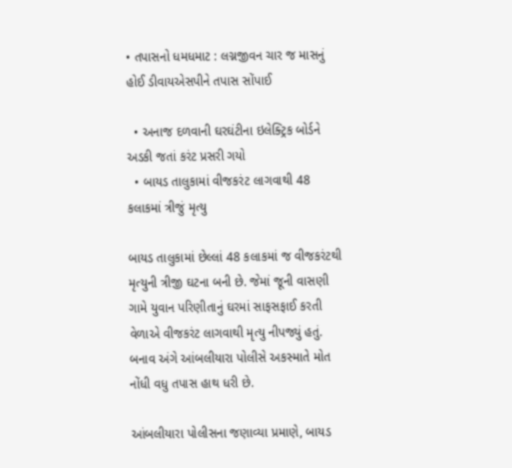• તપાસનો ધમધમાટ : લગ્નજીવન ચાર જ માસનું હોઈ ડીવાયએસપીને તપાસ સોંપાઈ

  • અનાજ દળવાની ઘરઘંટીના ઇલેક્ટ્રિક બોર્ડને અડકી જતાં કરંટ પ્રસરી ગયો
  • બાયડ તાલુકામાં વીજકરંટ લાગવાથી 48 કલાકમાં ત્રીજું મૃત્યુ

બાયડ તાલુકામાં છેલ્લાં 48 કલાકમાં જ વીજકરંટથી મૃત્યુની ત્રીજી ઘટના બની છે. જેમાં જૂની વાસણી ગામે યુવાન પરિણીતાનું ઘરમાં સાફસફાઈ કરતી વેળાએ વીજકરંટ લાગવાથી મૃત્યુ નીપજ્યું હતું. બનાવ અંગે આંબલીયારા પોલીસે અકસ્માતે મોત નોંધી વધુ તપાસ હાથ ધરી છે.

આંબલીયારા પોલીસના જણાવ્યા પ્રમાણે, બાયડ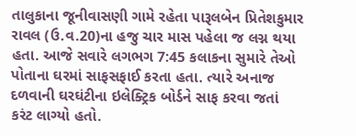તાલુકાના જૂનીવાસણી ગામે રહેતા પારૂલબેન પ્રિતેશકુમાર રાવલ (ઉ.વ.20)ના હજુ ચાર માસ પહેલા જ લગ્ન થયા હતા. આજે સવારે લગભગ 7:45 કલાકના સુમારે તેઓ પોતાના ઘરમાં સાફસફાઈ કરતા હતા. ત્યારે અનાજ દળવાની ઘરઘંટીના ઇલેક્ટ્રિક બોર્ડને સાફ કરવા જતાં કરંટ લાગ્યો હતો.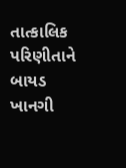તાત્કાલિક પરિણીતાને બાયડ ખાનગી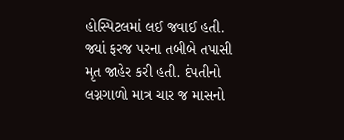હોસ્પિટલમાં લઈ જવાઈ હતી. જ્યાં ફરજ પરના તબીબે તપાસી મૃત જાહેર કરી હતી. દંપતીનો લગ્નગાળો માત્ર ચાર જ માસનો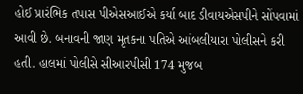હોઈ પ્રારંભિક તપાસ પીએસઆઈએ કર્યા બાદ ડીવાયએસપીને સોંપવામાં આવી છે. બનાવની જાણ મૃતકના પતિએ આંબલીયારા પોલીસને કરી હતી. હાલમાં પોલીસે સીઆરપીસી 174 મુજબ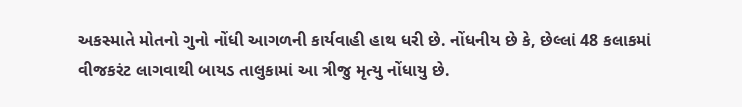અકસ્માતે મોતનો ગુનો નોંધી આગળની કાર્યવાહી હાથ ધરી છે. નોંધનીય છે કે, છેલ્લાં 48 કલાકમાં વીજકરંટ લાગવાથી બાયડ તાલુકામાં આ ત્રીજુ મૃત્યુ નોંધાયુ છે.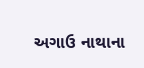અગાઉ નાથાના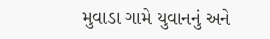મુવાડા ગામે યુવાનનું અને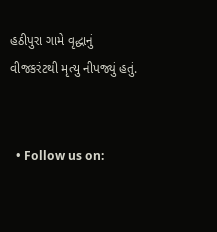હઠીપુરા ગામે વૃદ્ધાનું વીજકરંટથી મૃત્યુ નીપજ્યું હતું.


  • Follow us on: